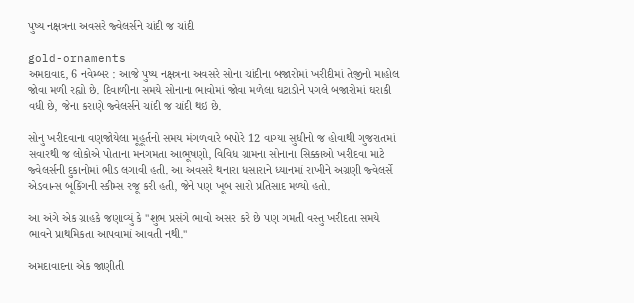પુષ્ય નક્ષત્રના અવસરે જ્વેલર્સને ચાંદી જ ચાંદી

gold-ornaments
અમદાવાદ, 6 નવેમ્બર : આજે પુષ્ય નક્ષત્રના અવસરે સોના ચાંદીના બજારોમાં ખરીદીમાં તેજીનો માહોલ જોવા મળી રહ્યો છે. દિવાળીના સમયે સોનાના ભાવોમાં જોવા મળેલા ઘટાડોને પગલે બજારોમાં ઘરાકી વધી છે, જેના કરાણે જ્વેલર્સને ચાંદી જ ચાંદી થઇ છે.

સોનુ ખરીદવાના વણજોયેલા મૂહૂર્તનો સમય મંગળવારે બપોરે 12 વાગ્યા સુધીનો જ હોવાથી ગુજરાતમાં સવારથી જ લોકોએ પોતાના મનગમતા આભૂષણો, વિવિધ ગ્રામના સોનાના સિક્કાઓ ખરીદવા માટે જ્વેલર્સની દુકાનોમાં ભીડ લગાવી હતી. આ અવસરે થનારા ધસારાને ધ્યાનમાં રાખીને અગ્રણી જ્વેલર્સે એડવાન્સ બૂકિંગની સ્કીમ્સ રજૂ કરી હતી, જેને પણ ખૂબ સારો પ્રતિસાદ મળ્યો હતો.

આ અંગે એક ગ્રાહકે જણાવ્યું કે "શુભ પ્રસંગે ભાવો અસર કરે છે પણ ગમતી વસ્તુ ખરીદતા સમયે ભાવને પ્રાથમિકતા આપવામાં આવતી નથી."

અમદાવાદના એક જાણીતી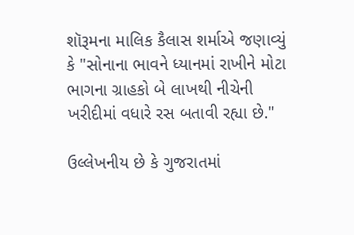શૉરૂમના માલિક કૈલાસ શર્માએ જણાવ્યું કે "સોનાના ભાવને ધ્યાનમાં રાખીને મોટા ભાગના ગ્રાહકો બે લાખથી નીચેની ખરીદીમાં વધારે રસ બતાવી રહ્યા છે."

ઉલ્લેખનીય છે કે ગુજરાતમાં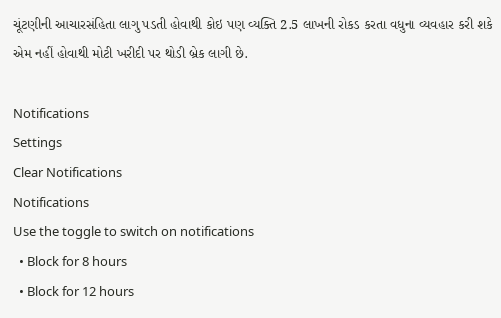ચૂંટણીની આચારસંહિતા લાગુ પડતી હોવાથી કોઇ પણ વ્યક્તિ 2.5 લાખની રોકડ કરતા વધુના વ્યવહાર કરી શકે એમ નહીં હોવાથી મોટી ખરીદી પર થોડી બ્રેક લાગી છે.

Notifications
Settings
Clear Notifications
Notifications
Use the toggle to switch on notifications
  • Block for 8 hours
  • Block for 12 hours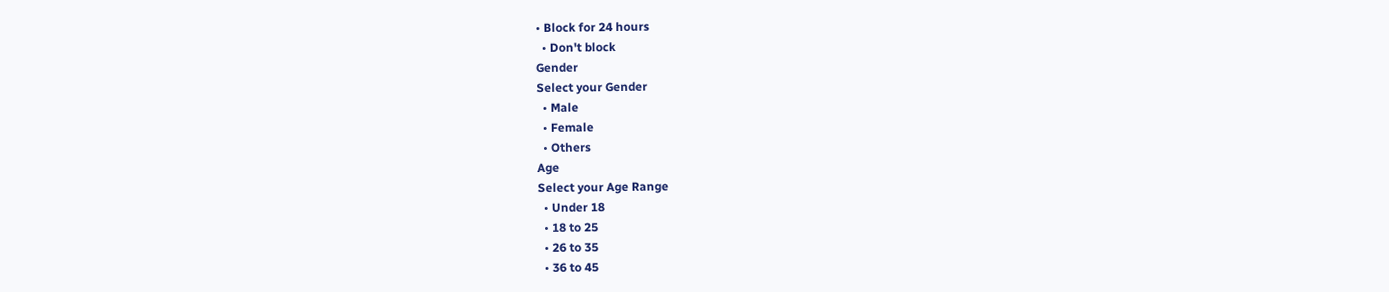• Block for 24 hours
  • Don't block
Gender
Select your Gender
  • Male
  • Female
  • Others
Age
Select your Age Range
  • Under 18
  • 18 to 25
  • 26 to 35
  • 36 to 45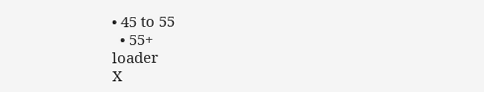• 45 to 55
  • 55+
loader
X